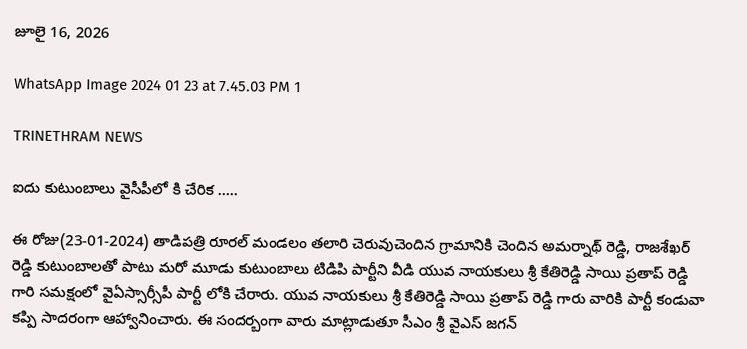జూలై 16, 2026

WhatsApp Image 2024 01 23 at 7.45.03 PM 1

TRINETHRAM NEWS

ఐదు కుటుంబాలు వైసీపీలో కి చేరిక …..

ఈ రోజు(23-01-2024) తాడిపత్రి రూరల్ మండలం తలారి చెరువుచెందిన గ్రామానికి చెందిన అమర్నాథ్ రెడ్డి, రాజశేఖర్ రెడ్డి కుటుంబాలతో పాటు మరో మూడు కుటుంబాలు టిడిపి పార్టీని వీడి యువ నాయకులు శ్రీ కేతిరెడ్డి సాయి ప్రతాప్ రెడ్డి గారి సమక్షంలో వైఏస్సార్సీపీ పార్టీ లోకి చేరారు. యువ నాయకులు శ్రీ కేతిరెడ్డి సాయి ప్రతాప్ రెడ్డి గారు వారికి పార్టీ కండువా కప్పి సాదరంగా ఆహ్వానించారు. ఈ సందర్బంగా వారు మాట్లాడుతూ సీఎం శ్రీ వైఎస్ జగన్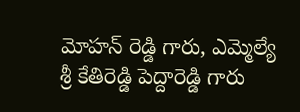మోహన్ రెడ్డి గారు, ఎమ్మెల్యే శ్రీ కేతిరెడ్డి పెద్దారెడ్డి గారు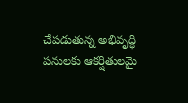చేపడుతున్న అభివృద్ధి పనులకు ఆకర్షితులమై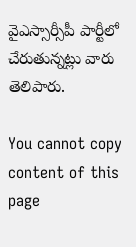వైఎస్సార్సీపీ పార్టీలో చేరుతున్నట్లు వారు తెలిపారు.

You cannot copy content of this page